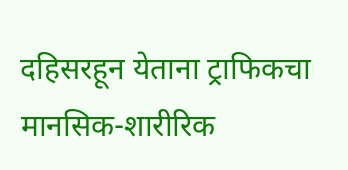दहिसरहून येताना ट्राफिकचा मानसिक-शारीरिक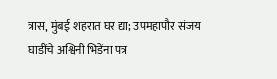त्रास, मुंबई शहरात घर द्या; उपमहापौर संजय घाडींचे अश्विनी भिडेंना पत्र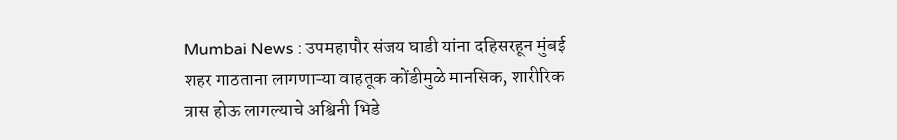Mumbai News : उपमहापौर संजय घाडी यांना दहिसरहून मुंबई शहर गाठताना लागणाऱ्या वाहतूक कोंडीमुळे मानसिक, शारीरिक त्रास होऊ लागल्याचे अश्विनी भिडे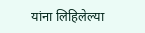यांना लिहिलेल्या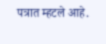पत्रात म्हटले आहे.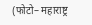(फोटो– महाराष्ट्र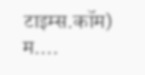टाइम्स.कॉम) म.…